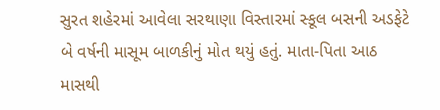સુરત શહેરમાં આવેલા સરથાણા વિસ્તારમાં સ્કૂલ બસની અડફેટે બે વર્ષની માસૂમ બાળકીનું મોત થયું હતું. માતા-પિતા આઠ માસથી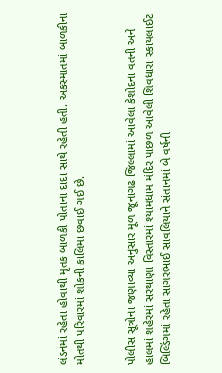લંડનમાં રહેતા હોવાથી મૃતક બાળકી પોતાના દાદા સાથે રહેતી હતી. અકસ્માતમાં બાળકીના મોતથી પરિવારમાં શોકની કાલિમા છવાઈ ગઈ છે.


પોલીસ સૂત્રોના જણાવ્યા અનુસાર મૂળ જૂનાગઢ જિલ્લામાં આવેલા કેશોદના વતની અને હાલમાં શહેરમાં સરથાણા વિસ્તારમાં શ્યામધામ મંદિર પાછળ આવેલી શિવધારા સ્કાયલાઈટ બિલ્ડિંગમાં રહેતા સાગરભાઈ સાવલિયાને સંતાનમાં બે વર્ષની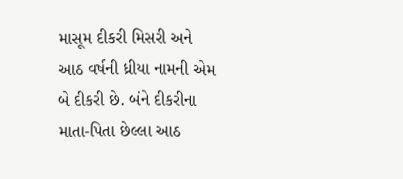માસૂમ દીકરી મિસરી અને આઠ વર્ષની ધ્રીયા નામની એમ બે દીકરી છે. બંને દીકરીના માતા-પિતા છેલ્લા આઠ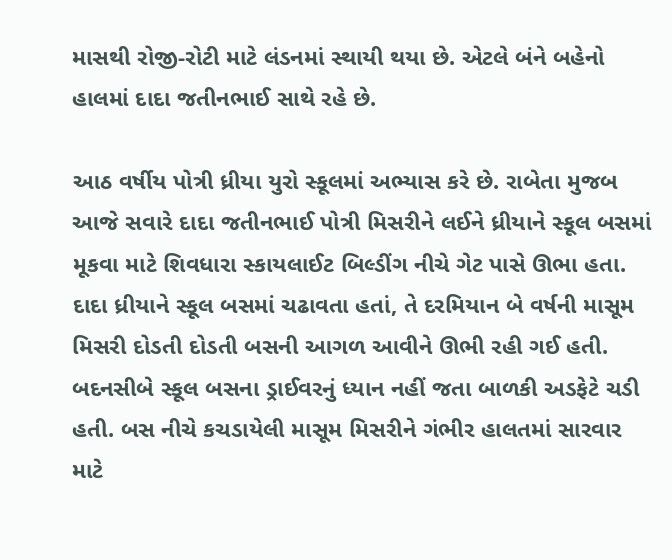માસથી રોજી-રોટી માટે લંડનમાં સ્થાયી થયા છે. એટલે બંને બહેનો હાલમાં દાદા જતીનભાઈ સાથે રહે છે.

આઠ વર્ષીય પોત્રી ધ્રીયા યુરો સ્કૂલમાં અભ્યાસ કરે છે. રાબેતા મુજબ આજે સવારે દાદા જતીનભાઈ પોત્રી મિસરીને લઈને ધ્રીયાને સ્કૂલ બસમાં મૂકવા માટે શિવધારા સ્કાયલાઈટ બિલ્ડીંગ નીચે ગેટ પાસે ઊભા હતા. દાદા ધ્રીયાને સ્કૂલ બસમાં ચઢાવતા હતાં, તે દરમિયાન બે વર્ષની માસૂમ મિસરી દોડતી દોડતી બસની આગળ આવીને ઊભી રહી ગઈ હતી. બદનસીબે સ્કૂલ બસના ડ્રાઈવરનું ધ્યાન નહીં જતા બાળકી અડફેટે ચડી હતી. બસ નીચે કચડાયેલી માસૂમ મિસરીને ગંભીર હાલતમાં સારવાર માટે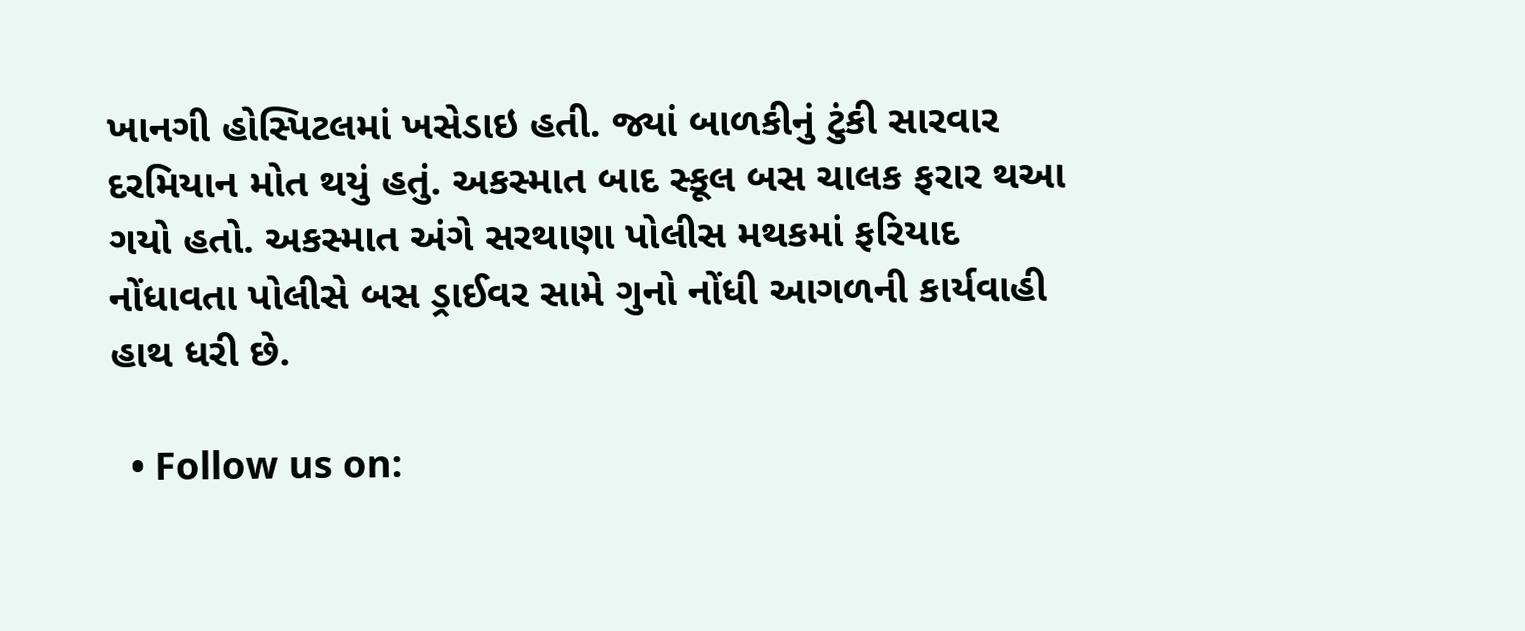ખાનગી હોસ્પિટલમાં ખસેડાઇ હતી. જ્યાં બાળકીનું ટુંકી સારવાર દરમિયાન મોત થયું હતું. અકસ્માત બાદ સ્કૂલ બસ ચાલક ફરાર થઆ ગયો હતો. અકસ્માત અંગે સરથાણા પોલીસ મથકમાં ફરિયાદ નોંધાવતા પોલીસે બસ ડ્રાઈવર સામે ગુનો નોંધી આગળની કાર્યવાહી હાથ ધરી છે.

  • Follow us on: